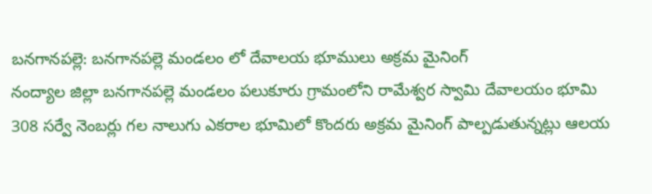బనగానపల్లె: బనగానపల్లె మండలం లో దేవాలయ భూములు అక్రమ మైనింగ్
నంద్యాల జిల్లా బనగానపల్లె మండలం పలుకూరు గ్రామంలోని రామేశ్వర స్వామి దేవాలయం భూమి 308 సర్వే నెంబర్లు గల నాలుగు ఎకరాల భూమిలో కొందరు అక్రమ మైనింగ్ పాల్పడుతున్నట్లు ఆలయ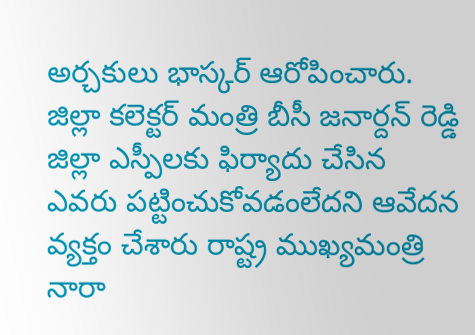అర్చకులు భాస్కర్ ఆరోపించారు. జిల్లా కలెక్టర్ మంత్రి బీసీ జనార్దన్ రెడ్డి జిల్లా ఎస్పీలకు ఫిర్యాదు చేసిన ఎవరు పట్టించుకోవడంలేదని ఆవేదన వ్యక్తం చేశారు రాష్ట్ర ముఖ్యమంత్రి నారా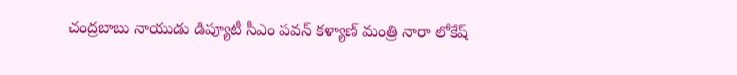చంద్రబాబు నాయుడు డిప్యూటీ సీఎం పవన్ కళ్యాణ్ మంత్రి నారా లోకేష్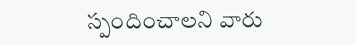స్పందించాలని వారు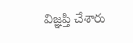విజ్ఞప్తి చేశారు